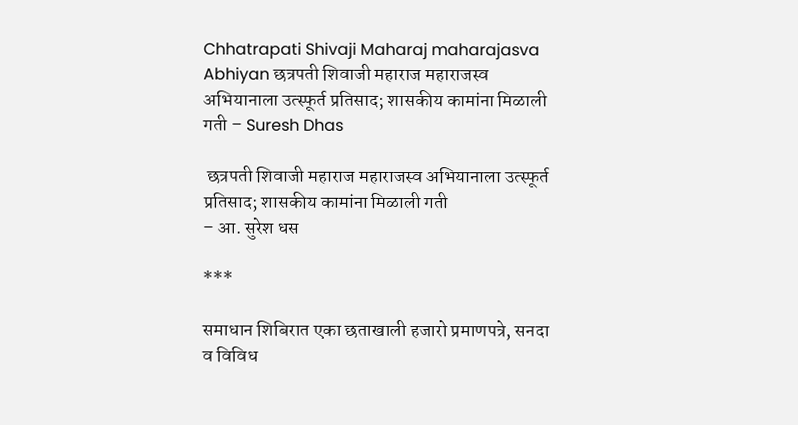Chhatrapati Shivaji Maharaj maharajasva Abhiyan छत्रपती शिवाजी महाराज महाराजस्व अभियानाला उत्स्फूर्त प्रतिसाद; शासकीय कामांना मिळाली गती – Suresh Dhas

 छत्रपती शिवाजी महाराज महाराजस्व अभियानाला उत्स्फूर्त प्रतिसाद; शासकीय कामांना मिळाली गती
– आ. सुरेश धस

***

समाधान शिबिरात एका छताखाली हजारो प्रमाणपत्रे, सनदा व विविध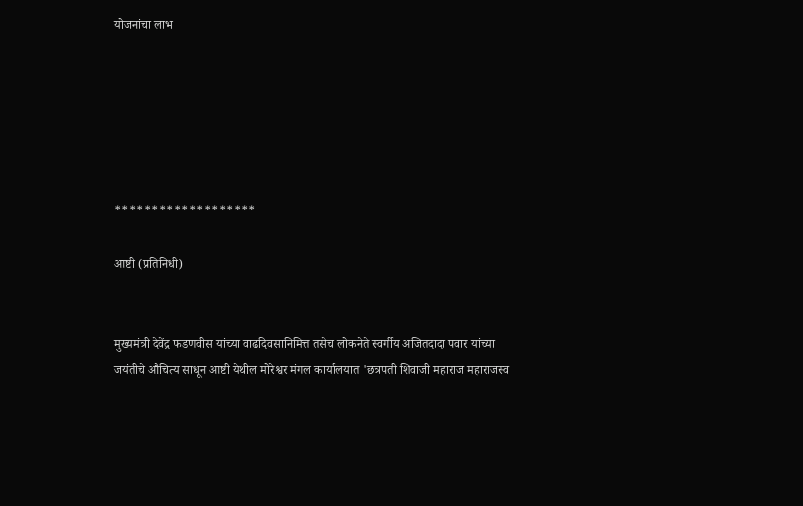योजनांचा लाभ






*******************

आष्टी (प्रतिनिधी)


मुख्यमंत्री देवेंद्र फडणवीस यांच्या वाढदिवसानिमित्त तसेच लोकनेते स्वर्गीय अजितदादा पवार यांच्या जयंतीचे औचित्य साधून आष्टी येथील मोरेश्वर मंगल कार्यालयात 'छत्रपती शिवाजी महाराज महाराजस्व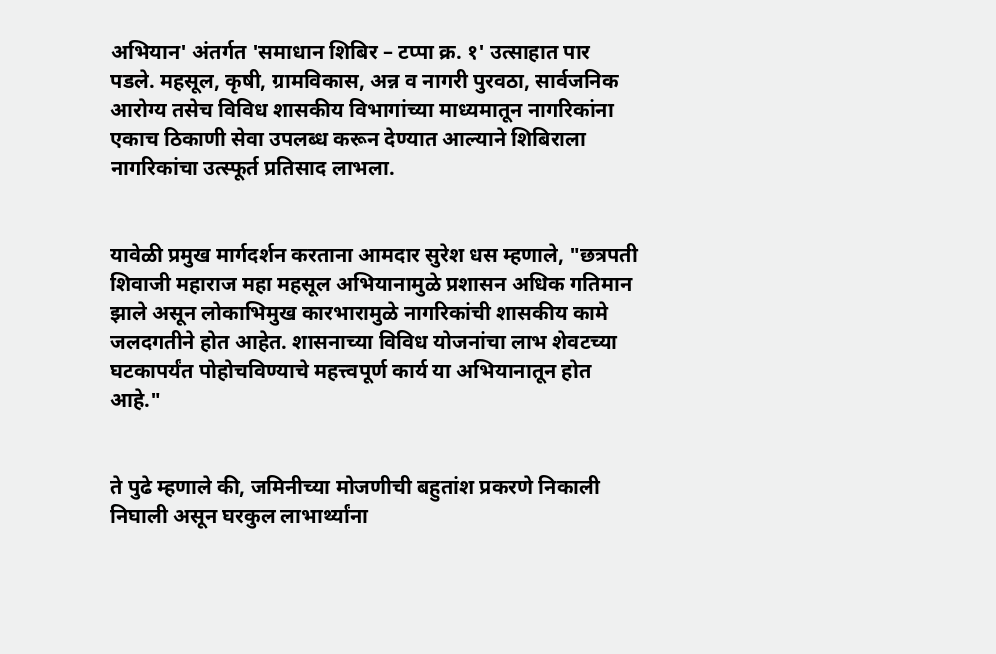अभियान' अंतर्गत 'समाधान शिबिर – टप्पा क्र. १' उत्साहात पार पडले. महसूल, कृषी, ग्रामविकास, अन्न व नागरी पुरवठा, सार्वजनिक आरोग्य तसेच विविध शासकीय विभागांच्या माध्यमातून नागरिकांना एकाच ठिकाणी सेवा उपलब्ध करून देण्यात आल्याने शिबिराला नागरिकांचा उत्स्फूर्त प्रतिसाद लाभला.


यावेळी प्रमुख मार्गदर्शन करताना आमदार सुरेश धस म्हणाले, "छत्रपती शिवाजी महाराज महा महसूल अभियानामुळे प्रशासन अधिक गतिमान झाले असून लोकाभिमुख कारभारामुळे नागरिकांची शासकीय कामे जलदगतीने होत आहेत. शासनाच्या विविध योजनांचा लाभ शेवटच्या घटकापर्यंत पोहोचविण्याचे महत्त्वपूर्ण कार्य या अभियानातून होत आहे."


ते पुढे म्हणाले की, जमिनीच्या मोजणीची बहुतांश प्रकरणे निकाली निघाली असून घरकुल लाभार्थ्यांना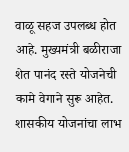वाळू सहज उपलब्ध होत आहे. मुख्यमंत्री बळीराजा शेत पानंद रस्ते योजनेची कामे वेगाने सुरू आहेत. शासकीय योजनांचा लाभ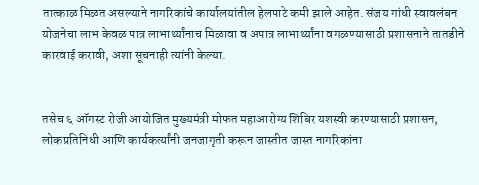तात्काळ मिळत असल्याने नागरिकांचे कार्यालयांतील हेलपाटे कमी झाले आहेत. संजय गांधी स्वावलंबन योजनेचा लाभ केवळ पात्र लाभार्थ्यांनाच मिळावा व अपात्र लाभार्थ्यांना वगळण्यासाठी प्रशासनाने तातडीने कारवाई करावी, अशा सूचनाही त्यांनी केल्या.


तसेच ६ ऑगस्ट रोजी आयोजित मुख्यमंत्री मोफत महाआरोग्य शिबिर यशस्वी करण्यासाठी प्रशासन, लोकप्रतिनिधी आणि कार्यकर्त्यांनी जनजागृती करून जास्तीत जास्त नागरिकांना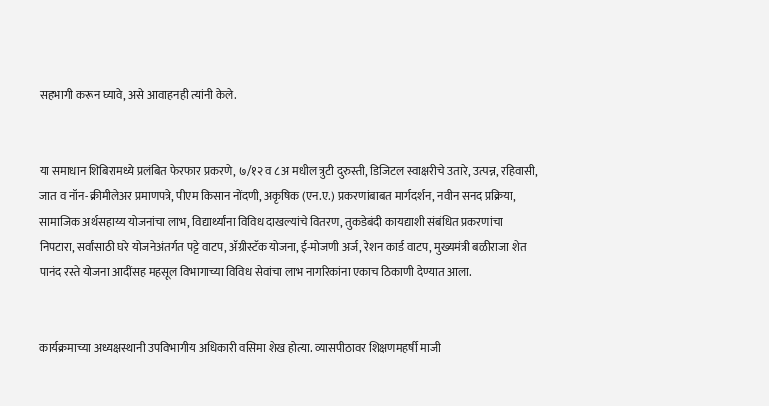सहभागी करून घ्यावे, असे आवाहनही त्यांनी केले.


या समाधान शिबिरामध्ये प्रलंबित फेरफार प्रकरणे, ७/१२ व ८अ मधील त्रुटी दुरुस्ती, डिजिटल स्वाक्षरीचे उतारे, उत्पन्न, रहिवासी, जात व नॉन-क्रीमीलेअर प्रमाणपत्रे, पीएम किसान नोंदणी, अकृषिक (एन.ए.) प्रकरणांबाबत मार्गदर्शन, नवीन सनद प्रक्रिया, सामाजिक अर्थसहाय्य योजनांचा लाभ, विद्यार्थ्यांना विविध दाखल्यांचे वितरण, तुकडेबंदी कायद्याशी संबंधित प्रकरणांचा निपटारा, सर्वांसाठी घरे योजनेअंतर्गत पट्टे वाटप, ॲग्रीस्टॅक योजना, ई-मोजणी अर्ज, रेशन कार्ड वाटप, मुख्यमंत्री बळीराजा शेत पानंद रस्ते योजना आदींसह महसूल विभागाच्या विविध सेवांचा लाभ नागरिकांना एकाच ठिकाणी देण्यात आला.


कार्यक्रमाच्या अध्यक्षस्थानी उपविभागीय अधिकारी वसिमा शेख होत्या. व्यासपीठावर शिक्षणमहर्षी माजी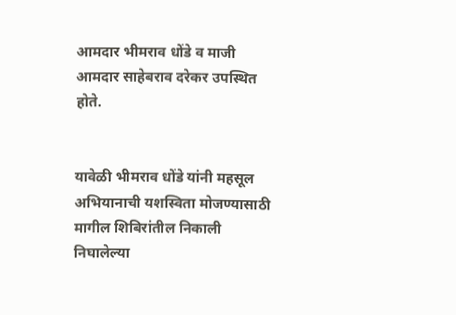आमदार भीमराव धोंडे व माजी आमदार साहेबराव दरेकर उपस्थित होते.


यावेळी भीमराव धोंडे यांनी महसूल अभियानाची यशस्विता मोजण्यासाठी मागील शिबिरांतील निकाली निघालेल्या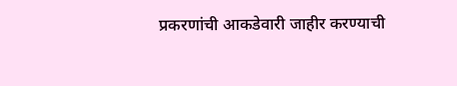प्रकरणांची आकडेवारी जाहीर करण्याची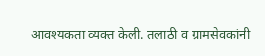आवश्यकता व्यक्त केली. तलाठी व ग्रामसेवकांनी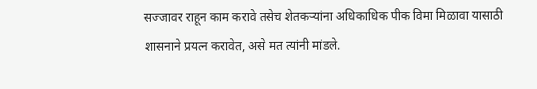सज्जावर राहून काम करावे तसेच शेतकऱ्यांना अधिकाधिक पीक विमा मिळावा यासाठी शासनाने प्रयत्न करावेत, असे मत त्यांनी मांडले.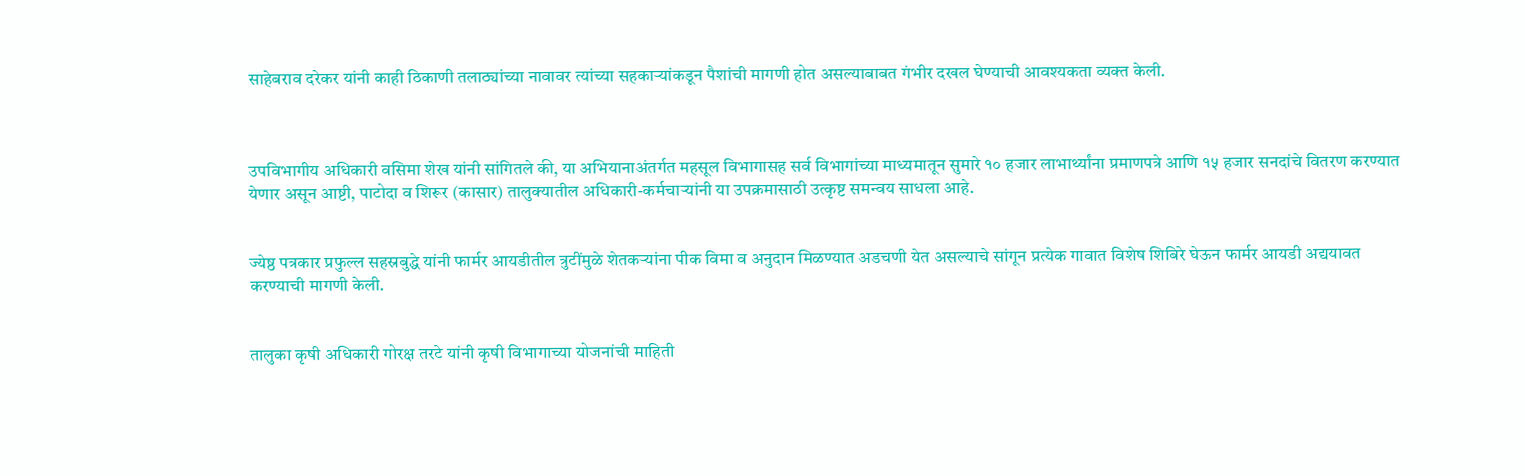साहेबराव दरेकर यांनी काही ठिकाणी तलाठ्यांच्या नावावर त्यांच्या सहकाऱ्यांकडून पैशांची मागणी होत असल्याबाबत गंभीर दखल घेण्याची आवश्यकता व्यक्त केली.



उपविभागीय अधिकारी वसिमा शेख यांनी सांगितले की, या अभियानाअंतर्गत महसूल विभागासह सर्व विभागांच्या माध्यमातून सुमारे १० हजार लाभार्थ्यांना प्रमाणपत्रे आणि १५ हजार सनदांचे वितरण करण्यात येणार असून आष्टी, पाटोदा व शिरूर (कासार) तालुक्यातील अधिकारी-कर्मचाऱ्यांनी या उपक्रमासाठी उत्कृष्ट समन्वय साधला आहे.


ज्येष्ठ पत्रकार प्रफुल्ल सहस्रबुद्धे यांनी फार्मर आयडीतील त्रुटींमुळे शेतकऱ्यांना पीक विमा व अनुदान मिळण्यात अडचणी येत असल्याचे सांगून प्रत्येक गावात विशेष शिबिरे घेऊन फार्मर आयडी अद्ययावत करण्याची मागणी केली.


तालुका कृषी अधिकारी गोरक्ष तरटे यांनी कृषी विभागाच्या योजनांची माहिती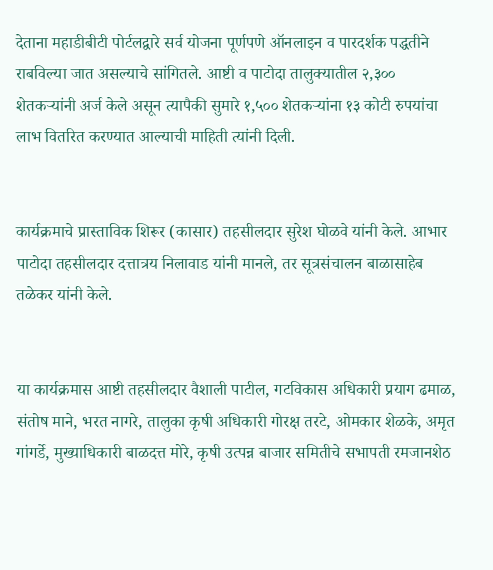देताना महाडीबीटी पोर्टलद्वारे सर्व योजना पूर्णपणे ऑनलाइन व पारदर्शक पद्धतीने राबविल्या जात असल्याचे सांगितले. आष्टी व पाटोदा तालुक्यातील २,३०० शेतकऱ्यांनी अर्ज केले असून त्यापैकी सुमारे १,५०० शेतकऱ्यांना १३ कोटी रुपयांचा लाभ वितरित करण्यात आल्याची माहिती त्यांनी दिली.


कार्यक्रमाचे प्रास्ताविक शिरूर (कासार) तहसीलदार सुरेश घोळवे यांनी केले. आभार पाटोदा तहसीलदार दत्तात्रय निलावाड यांनी मानले, तर सूत्रसंचालन बाळासाहेब तळेकर यांनी केले.


या कार्यक्रमास आष्टी तहसीलदार वैशाली पाटील, गटविकास अधिकारी प्रयाग ढमाळ, संतोष माने, भरत नागरे, तालुका कृषी अधिकारी गोरक्ष तरटे, ओमकार शेळके, अमृत गांगर्डे, मुख्याधिकारी बाळदत्त मोरे, कृषी उत्पन्न बाजार समितीचे सभापती रमजानशेठ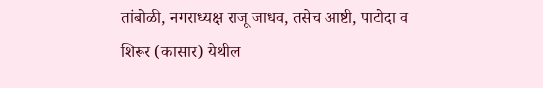तांबोळी, नगराध्यक्ष राजू जाधव, तसेच आष्टी, पाटोदा व शिरूर (कासार) येथील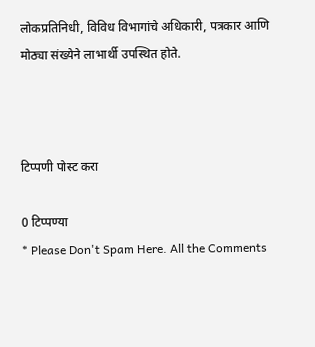लोकप्रतिनिधी, विविध विभागांचे अधिकारी, पत्रकार आणि मोठ्या संख्येने लाभार्थी उपस्थित होते.



टिप्पणी पोस्ट करा

0 टिप्पण्या
* Please Don't Spam Here. All the Comments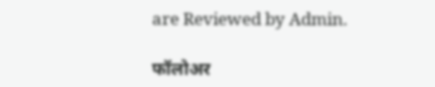are Reviewed by Admin.

फॉलोअर